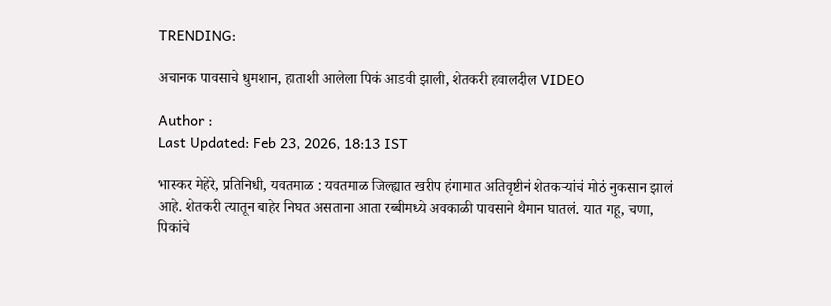TRENDING:

अचानक पावसाचे धुमशान, हाताशी आलेला पिकं आडवी झाली, शेतकरी हवालदील VIDEO

Author :
Last Updated: Feb 23, 2026, 18:13 IST

भास्कर मेहेरे, प्रतिनिधी, यवतमाळ : यवतमाळ जिल्ह्यात खरीप हंगामात अतिवृष्टीनं शेतकऱ्यांचं मोठं नुकसान झालं आहे. शेतकरी त्यातून बाहेर निघत असताना आता रब्बीमध्ये अवकाळी पावसाने थैमान घातलं. यात गहू, चणा, पिकांचे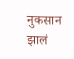नुकसान झालं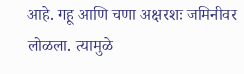आहे. गहू आणि चणा अक्षरशः जमिनीवर लोळला. त्यामुळे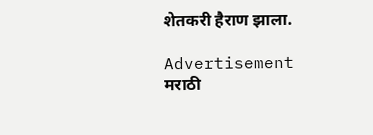शेतकरी हैराण झाला.

Advertisement
मराठी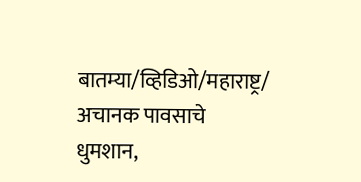बातम्या/व्हिडिओ/महाराष्ट्र/
अचानक पावसाचे धुमशान,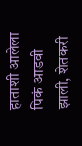हाताशी आलेला पिकं आडवी झाली, शेतकरी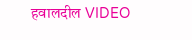हवालदील VIDEO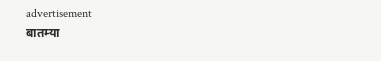advertisement
बातम्या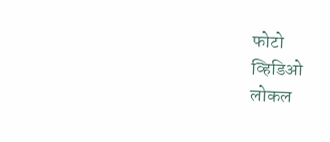फोटो
व्हिडिओ
लोकल